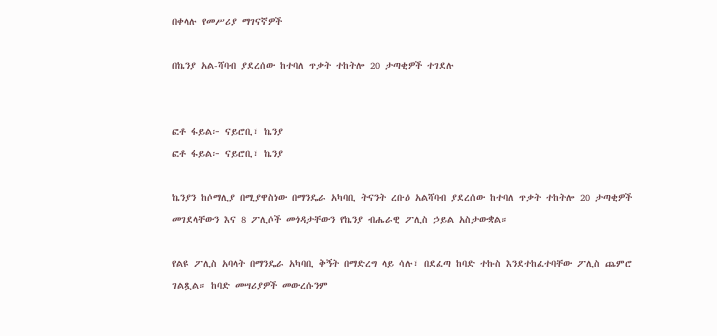በቀላሉ የመሥሪያ ማገናኛዎች

በኬንያ አል-ሻባብ ያደረሰው ከተባለ ጥቃት ተከትሎ 20 ታጣቂዎች ተገደሉ


ፎቶ ፋይል፦ ናይሮቢ፣ ኬንያ
ፎቶ ፋይል፦ ናይሮቢ፣ ኬንያ

ኬንያን ከሶማሊያ በሚያዋስነው በማንዴራ አካባቢ ትናንት ረቡዕ አልሻባብ ያደረሰው ከተባለ ጥቃት ተከትሎ 20 ታጣቂዎች መገደላቸውን እና 8 ፖሊሶች መጎዳታቸውን የኬንያ ብሔራዊ ፖሊስ ኃይል አስታውቋል።

የልዩ ፖሊስ አባላት በማንዴራ አካባቢ ቅኝት በማድረግ ላይ ሳሉ፣ በደፈጣ ከባድ ተኩስ እንደተከፈተባቸው ፖሊስ ጨምሮ ገልጿል። ከባድ መሣሪያዎች መውረሱንም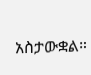አስታውቋል።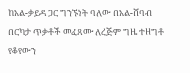ከአል-ቃይዳ ጋር ግንኙነት ባለው በአል-ሸባብ በርካታ ጥቃቶች መፈጸሙ ለረጅም ግዜ ተዘግቶ የቆየውን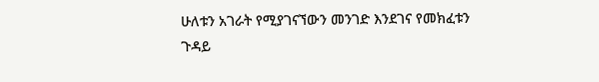ሁለቱን አገራት የሚያገናኘውን መንገድ እንደገና የመክፈቱን ጉዳይ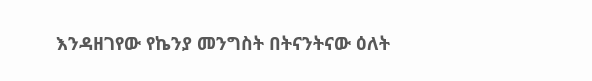እንዳዘገየው የኬንያ መንግስት በትናንትናው ዕለት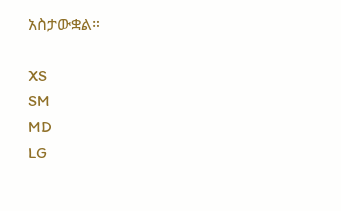አስታውቋል።

XS
SM
MD
LG